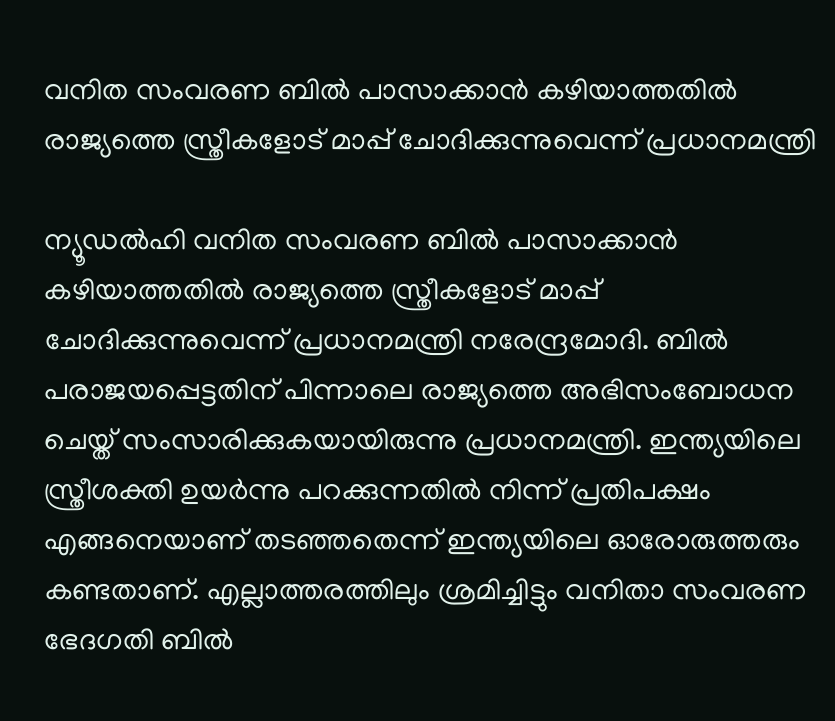വനിത സംവരണ ബിൽ പാസാക്കാൻ കഴിയാത്തതിൽ രാജ്യത്തെ സ്ത്രീകളോട് മാപ്പ് ചോദിക്കുന്നുവെന്ന് പ്രധാനമന്ത്രി

ന്യൂഡൽഹി വനിത സംവരണ ബിൽ പാസാക്കാൻ കഴിയാത്തതിൽ രാജ്യത്തെ സ്ത്രീകളോട് മാപ്പ് ചോദിക്കുന്നുവെന്ന് പ്രധാനമന്ത്രി നരേന്ദ്രമോദി. ബിൽ പരാജയപ്പെട്ടതിന് പിന്നാലെ രാജ്യത്തെ അഭിസംബോധന ചെയ്ത് സംസാരിക്കുകയായിരുന്നു പ്രധാനമന്ത്രി. ഇന്ത്യയിലെ സ്ത്രീശക്തി ഉയർന്നു പറക്കുന്നതിൽ നിന്ന് പ്രതിപക്ഷം എങ്ങനെയാണ് തടഞ്ഞതെന്ന് ഇന്ത്യയിലെ ഓരോരുത്തരും കണ്ടതാണ്. എല്ലാത്തരത്തിലും ശ്രമിച്ചിട്ടും വനിതാ സംവരണ ഭേദഗതി ബിൽ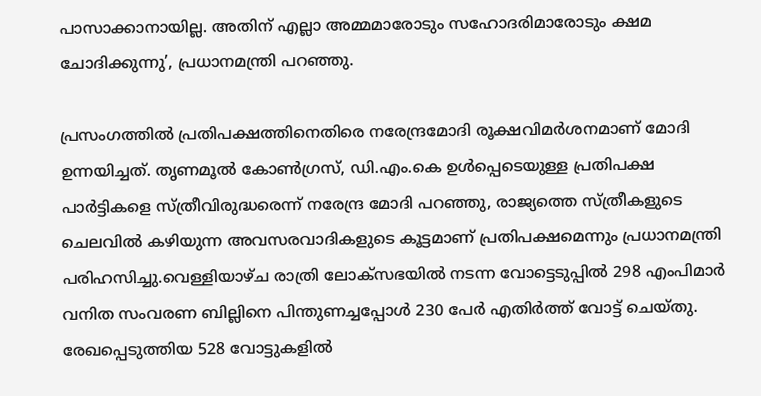പാസാക്കാനായില്ല. അതിന് എല്ലാ അമ്മമാരോടും സഹോദരിമാരോടും ക്ഷമ ചോദിക്കുന്നു’, പ്രധാനമന്ത്രി പറഞ്ഞു.

പ്രസംഗത്തിൽ പ്രതിപക്ഷത്തിനെതിരെ നരേന്ദ്രമോദി രൂക്ഷവിമർശനമാണ് മോദി ഉന്നയിച്ചത്. തൃണമൂൽ കോൺഗ്രസ്, ഡി.എം.കെ ഉൾപ്പെടെയുള്ള പ്രതിപക്ഷ പാർട്ടികളെ സ്ത്രീവിരുദ്ധരെന്ന് നരേന്ദ്ര മോദി പറഞ്ഞു, രാജ്യത്തെ സ്ത്രീകളുടെ ചെലവിൽ കഴിയുന്ന അവസരവാദികളുടെ കൂട്ടമാണ് പ്രതിപക്ഷമെന്നും പ്രധാനമന്ത്രി പരിഹസിച്ചു.വെള്ളിയാഴ്ച രാത്രി ലോക്‌സഭയിൽ നടന്ന വോട്ടെടുപ്പിൽ 298 എംപിമാർ വനിത സംവരണ ബില്ലിനെ പിന്തുണച്ചപ്പോൾ 230 പേർ എതിർത്ത് വോട്ട് ചെയ്തു. രേഖപ്പെടുത്തിയ 528 വോട്ടുകളിൽ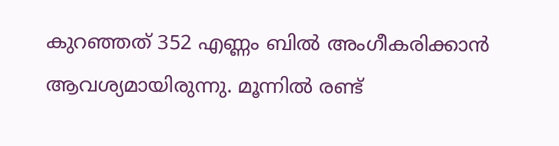കുറഞ്ഞത് 352 എണ്ണം ബിൽ അംഗീകരിക്കാൻ ആവശ്യമായിരുന്നു. മൂന്നിൽ രണ്ട്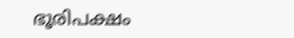ഭൂരിപക്ഷം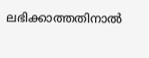ലഭിക്കാത്തതിനാൽ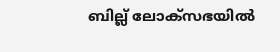ബില്ല് ലോക്സഭയിൽ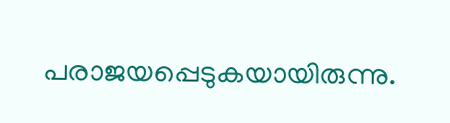പരാജയപ്പെടുകയായിരുന്നു.